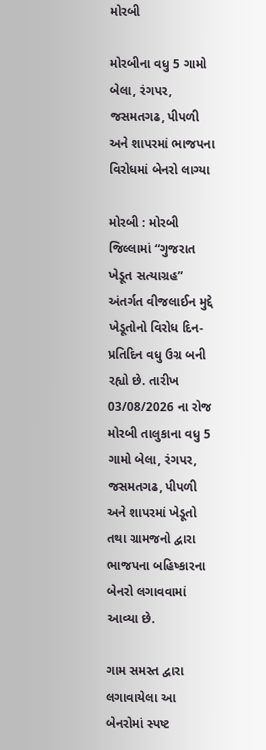મોરબી

મોરબીના વધુ 5 ગામો બેલા, રંગપર, જસમતગઢ, પીપળી અને શાપરમાં ભાજપના વિરોધમાં બેનરો લાગ્યા

મોરબી : મોરબી જિલ્લામાં “ગુજરાત ખેડૂત સત્યાગ્રહ” અંતર્ગત વીજલાઈન મુદ્દે ખેડૂતોનો વિરોધ દિન-પ્રતિદિન વધુ ઉગ્ર બની રહ્યો છે. તારીખ 03/08/2026 ના રોજ મોરબી તાલુકાના વધુ 5 ગામો બેલા, રંગપર, જસમતગઢ, પીપળી અને શાપરમાં ખેડૂતો તથા ગ્રામજનો દ્વારા ભાજપના બહિષ્કારના બેનરો લગાવવામાં આવ્યા છે.

ગામ સમસ્ત દ્વારા લગાવાયેલા આ બેનરોમાં સ્પષ્ટ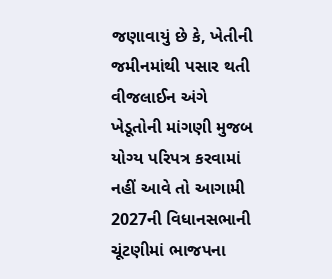જણાવાયું છે કે, ખેતીની જમીનમાંથી પસાર થતી વીજલાઈન અંગે ખેડૂતોની માંગણી મુજબ યોગ્ય પરિપત્ર કરવામાં નહીં આવે તો આગામી 2027ની વિધાનસભાની ચૂંટણીમાં ભાજપના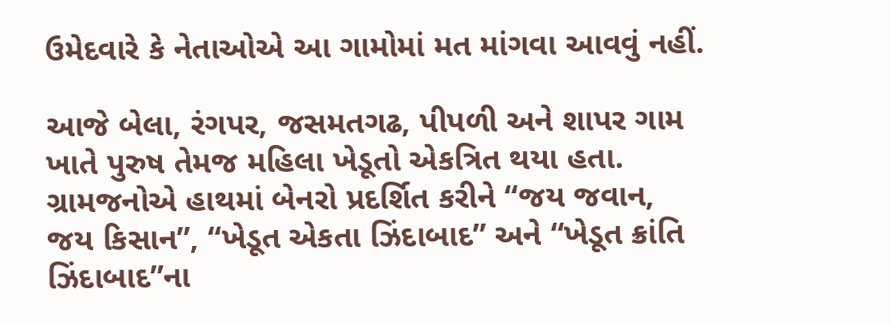ઉમેદવારે કે નેતાઓએ આ ગામોમાં મત માંગવા આવવું નહીં.

આજે બેલા, રંગપર, જસમતગઢ, પીપળી અને શાપર ગામ ખાતે પુરુષ તેમજ મહિલા ખેડૂતો એકત્રિત થયા હતા. ગ્રામજનોએ હાથમાં બેનરો પ્રદર્શિત કરીને “જય જવાન, જય કિસાન”, “ખેડૂત એકતા ઝિંદાબાદ” અને “ખેડૂત ક્રાંતિ ઝિંદાબાદ”ના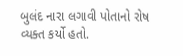બુલંદ નારા લગાવી પોતાનો રોષ વ્યક્ત કર્યો હતો.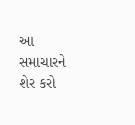આ સમાચારને શેર કરો